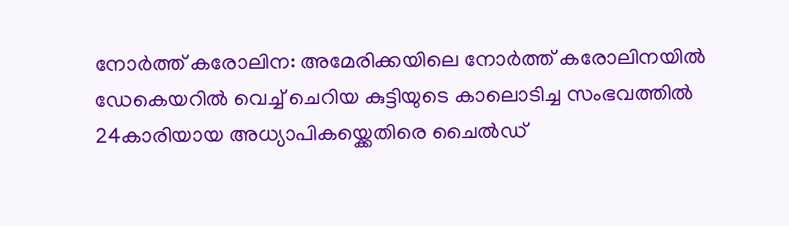നോർത്ത് കരോലിന: അമേരിക്കയിലെ നോർത്ത് കരോലിനയിൽ ഡേകെയറിൽ വെച്ച് ചെറിയ കുട്ടിയുടെ കാലൊടിച്ച സംഭവത്തിൽ 24കാരിയായ അധ്യാപികയ്ക്കെതിരെ ചൈൽഡ്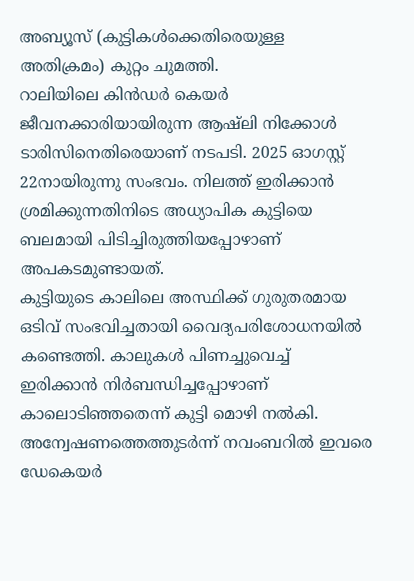അബ്യൂസ് (കുട്ടികൾക്കെതിരെയുള്ള അതിക്രമം) കുറ്റം ചുമത്തി.
റാലിയിലെ കിൻഡർ കെയർ ജീവനക്കാരിയായിരുന്ന ആഷ്ലി നിക്കോൾ ടാരിസിനെതിരെയാണ് നടപടി. 2025 ഓഗസ്റ്റ് 22നായിരുന്നു സംഭവം. നിലത്ത് ഇരിക്കാൻ ശ്രമിക്കുന്നതിനിടെ അധ്യാപിക കുട്ടിയെ ബലമായി പിടിച്ചിരുത്തിയപ്പോഴാണ് അപകടമുണ്ടായത്.
കുട്ടിയുടെ കാലിലെ അസ്ഥിക്ക് ഗുരുതരമായ ഒടിവ് സംഭവിച്ചതായി വൈദ്യപരിശോധനയിൽ കണ്ടെത്തി. കാലുകൾ പിണച്ചുവെച്ച് ഇരിക്കാൻ നിർബന്ധിച്ചപ്പോഴാണ് കാലൊടിഞ്ഞതെന്ന് കുട്ടി മൊഴി നൽകി.
അന്വേഷണത്തെത്തുടർന്ന് നവംബറിൽ ഇവരെ ഡേകെയർ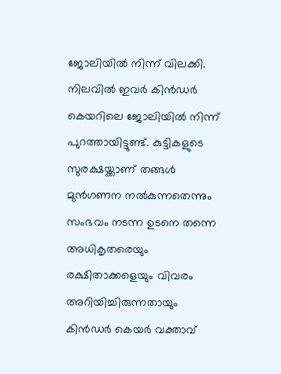ജോലിയിൽ നിന്ന് വിലക്കി. നിലവിൽ ഇവർ കിൻഡർ കെയറിലെ ജോലിയിൽ നിന്ന് പുറത്തായിട്ടുണ്ട്. കുട്ടികളുടെ സുരക്ഷയ്ക്കാണ് തങ്ങൾ മുൻഗണന നൽകുന്നതെന്നും സംഭവം നടന്ന ഉടനെ തന്നെ അധികൃതരെയും രക്ഷിതാക്കളെയും വിവരം അറിയിച്ചിരുന്നതായും കിൻഡർ കെയർ വക്താവ്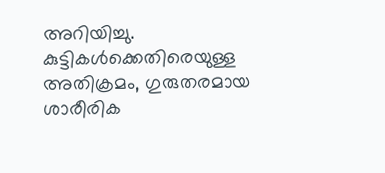അറിയിച്ചു.
കുട്ടികൾക്കെതിരെയുള്ള അതിക്രമം, ഗുരുതരമായ ശാരീരിക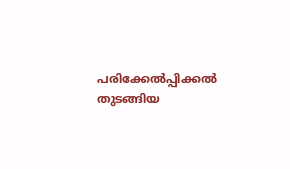പരിക്കേൽപ്പിക്കൽ തുടങ്ങിയ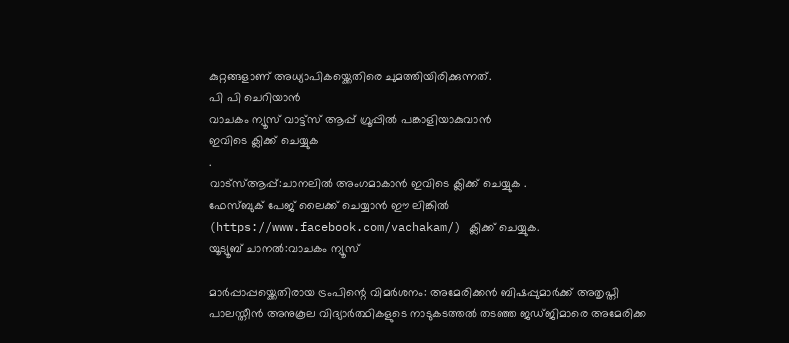കുറ്റങ്ങളാണ് അധ്യാപികയ്ക്കെതിരെ ചുമത്തിയിരിക്കുന്നത്.
പി പി ചെറിയാൻ
വാചകം ന്യൂസ് വാട്ട്സ് ആപ്പ് ഗ്രൂപ്പിൽ പങ്കാളിയാകുവാൻ
ഇവിടെ ക്ലിക്ക് ചെയ്യുക
.
വാട്സ്ആപ്പ്:ചാനലിൽ അംഗമാകാൻ ഇവിടെ ക്ലിക്ക് ചെയ്യുക .
ഫേസ്ബുക് പേജ് ലൈക്ക് ചെയ്യാൻ ഈ ലിങ്കിൽ (https://www.facebook.com/vachakam/) ക്ലിക്ക് ചെയ്യുക.
യൂട്യൂബ് ചാനൽ:വാചകം ന്യൂസ്

മാർപ്പാപ്പയ്ക്കെതിരായ ട്രംപിന്റെ വിമർശനം: അമേരിക്കൻ ബിഷപ്പുമാർക്ക് അതൃപ്തി
പാലസ്തീൻ അനുകൂല വിദ്യാർത്ഥികളുടെ നാടുകടത്തൽ തടഞ്ഞ ജഡ്ജിമാരെ അമേരിക്ക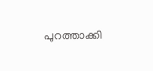പുറത്താക്കി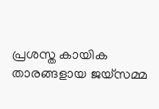പ്രശസ്ത കായിക താരങ്ങളായ ജയ്സമ്മ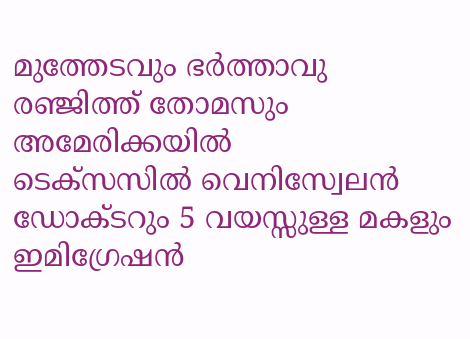മുത്തേടവും ഭർത്താവു രഞ്ജിത്ത് തോമസും അമേരിക്കയിൽ
ടെക്സസിൽ വെനിസ്വേലൻ ഡോക്ടറും 5 വയസ്സുള്ള മകളും ഇമിഗ്രേഷൻ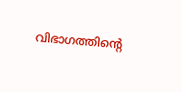വിഭാഗത്തിന്റെ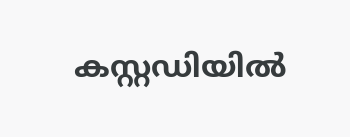കസ്റ്റഡിയിൽ